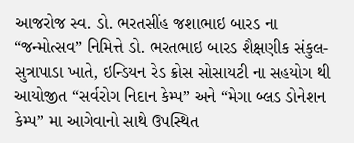આજરોજ સ્વ. ડો. ભરતસીંહ જશાભાઇ બારડ ના “જન્મોત્સવ” નિમિત્તે ડો. ભરતભાઇ બારડ શૈક્ષણીક સંકુલ-સુત્રાપાડા ખાતે, ઇન્ડિયન રેડ ક્રોસ સોસાયટી ના સહયોગ થી આયોજીત “સર્વરોગ નિદાન કેમ્પ” અને “મેગા બ્લડ ડોનેશન કેમ્પ” મા આગેવાનો સાથે ઉપસ્થિત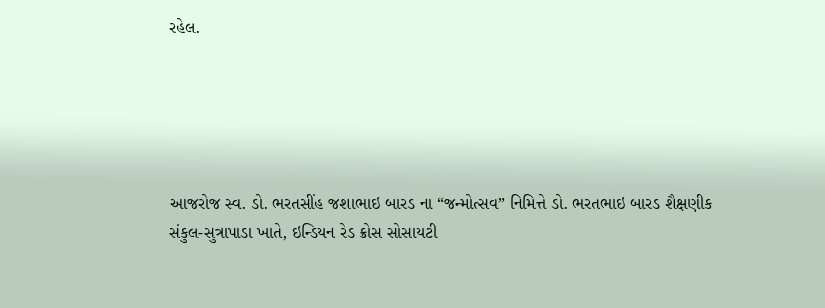રહેલ.





આજરોજ સ્વ. ડો. ભરતસીંહ જશાભાઇ બારડ ના “જન્મોત્સવ” નિમિત્તે ડો. ભરતભાઇ બારડ શૈક્ષણીક સંકુલ-સુત્રાપાડા ખાતે, ઇન્ડિયન રેડ ક્રોસ સોસાયટી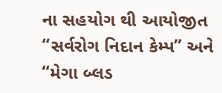ના સહયોગ થી આયોજીત “સર્વરોગ નિદાન કેમ્પ” અને “મેગા બ્લડ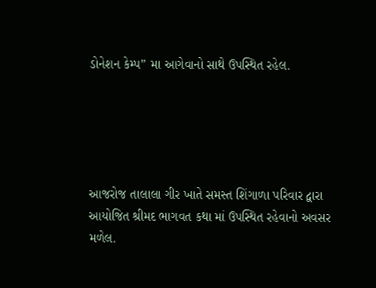ડોનેશન કેમ્પ” મા આગેવાનો સાથે ઉપસ્થિત રહેલ.





આજરોજ તાલાલા ગીર ખાતે સમસ્ત શિંગાળા પરિવાર દ્વારા આયોજિત શ્રીમદ ભાગવત કથા માં ઉપસ્થિત રહેવાનો અવસર મળેલ.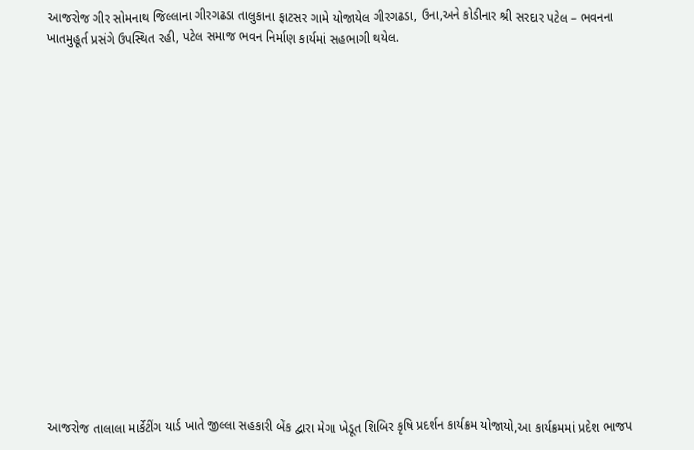આજરોજ ગીર સોમનાથ જિલ્લાના ગીરગઢડા તાલુકાના ફાટસર ગામે યોજાયેલ ગીરગઢડા, ઉના,અને કોડીનાર શ્રી સરદાર પટેલ – ભવનના ખાતમુહૂર્ત પ્રસંગે ઉપસ્થિત રહી, પટેલ સમાજ ભવન નિર્માણ કાર્યમાં સહભાગી થયેલ.

















આજરોજ તાલાલા માર્કેટીંગ યાર્ડ ખાતે જીલ્લા સહકારી બેંક દ્વારા મેગા ખેડૂત શિબિર કૃષિ પ્રદર્શન કાર્યક્રમ યોજાયો,આ કાર્યક્રમમાં પ્રદેશ ભાજપ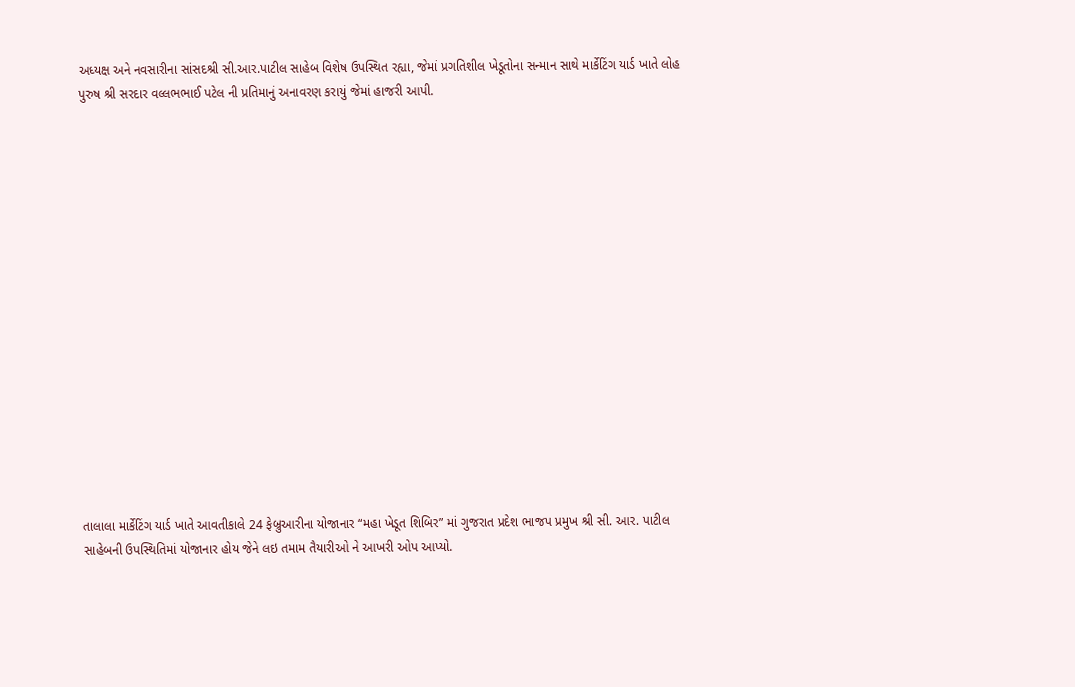અધ્યક્ષ અને નવસારીના સાંસદશ્રી સી.આર.પાટીલ સાહેબ વિશેષ ઉપસ્થિત રહ્યા, જેમાં પ્રગતિશીલ ખેડૂતોના સન્માન સાથે માર્કેટિંગ યાર્ડ ખાતે લોહ પુરુષ શ્રી સરદાર વલ્લભભાઈ પટેલ ની પ્રતિમાનું અનાવરણ કરાયું જેમાં હાજરી આપી.

















તાલાલા માર્કેટિંગ યાર્ડ ખાતે આવતીકાલે 24 ફેબ્રુઆરીના યોજાનાર “મહા ખેડૂત શિબિર” માં ગુજરાત પ્રદેશ ભાજપ પ્રમુખ શ્રી સી. આર. પાટીલ સાહેબની ઉપસ્થિતિમાં યોજાનાર હોય જેને લઇ તમામ તૈયારીઓ ને આખરી ઓપ આપ્યો.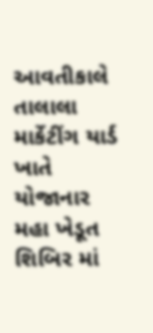આવતીકાલે તાલાલા માર્કેટીંગ યાર્ડ ખાતે યોજાનાર મહા ખેડૂત શિબિર માં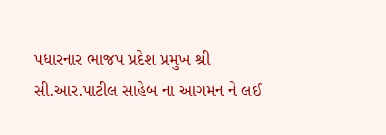પધારનાર ભાજપ પ્રદેશ પ્રમુખ શ્રી સી.આર.પાટીલ સાહેબ ના આગમન ને લઈ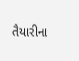તૈયારીના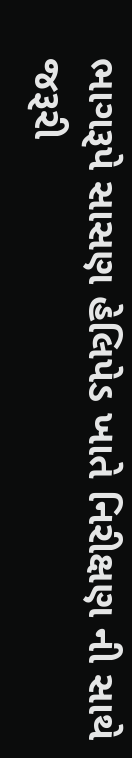ભાગરૂપે સાસણ હેલિપેડ ખાતે નિરીક્ષણ ની સાથે જરૂરી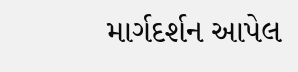માર્ગદર્શન આપેલ